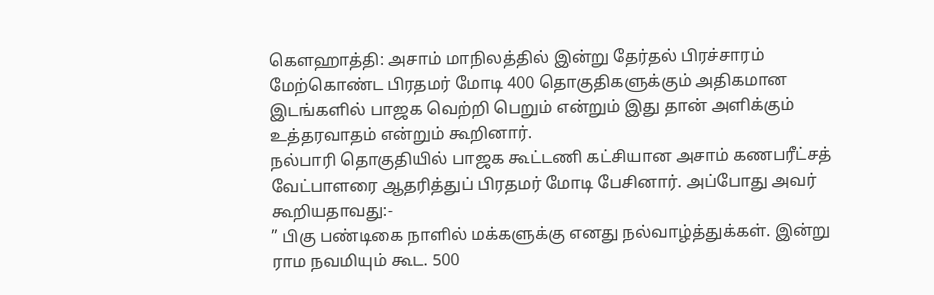கௌஹாத்தி: அசாம் மாநிலத்தில் இன்று தேர்தல் பிரச்சாரம் மேற்கொண்ட பிரதமர் மோடி 400 தொகுதிகளுக்கும் அதிகமான இடங்களில் பாஜக வெற்றி பெறும் என்றும் இது தான் அளிக்கும் உத்தரவாதம் என்றும் கூறினார்.
நல்பாரி தொகுதியில் பாஜக கூட்டணி கட்சியான அசாம் கணபரீட்சத் வேட்பாளரை ஆதரித்துப் பிரதமர் மோடி பேசினார். அப்போது அவர் கூறியதாவது:-
” பிகு பண்டிகை நாளில் மக்களுக்கு எனது நல்வாழ்த்துக்கள். இன்று ராம நவமியும் கூட. 500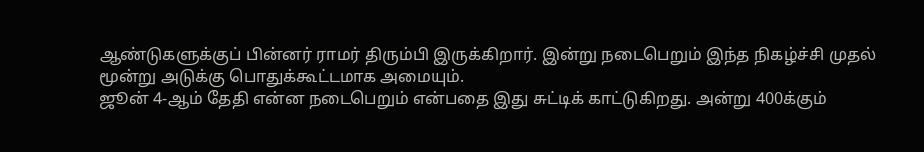ஆண்டுகளுக்குப் பின்னர் ராமர் திரும்பி இருக்கிறார். இன்று நடைபெறும் இந்த நிகழ்ச்சி முதல் மூன்று அடுக்கு பொதுக்கூட்டமாக அமையும்.
ஜூன் 4-ஆம் தேதி என்ன நடைபெறும் என்பதை இது சுட்டிக் காட்டுகிறது. அன்று 400க்கும்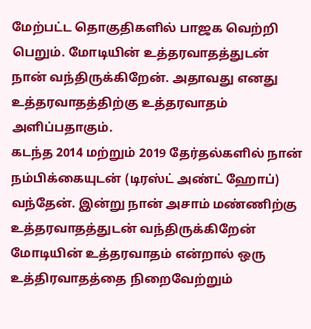மேற்பட்ட தொகுதிகளில் பாஜக வெற்றி பெறும். மோடியின் உத்தரவாதத்துடன் நான் வந்திருக்கிறேன். அதாவது எனது உத்தரவாதத்திற்கு உத்தரவாதம் அளிப்பதாகும்.
கடந்த 2014 மற்றும் 2019 தேர்தல்களில் நான் நம்பிக்கையுடன் (டிரஸ்ட் அண்ட் ஹோப்) வந்தேன். இன்று நான் அசாம் மண்ணிற்கு உத்தரவாதத்துடன் வந்திருக்கிறேன் மோடியின் உத்தரவாதம் என்றால் ஒரு உத்திரவாதத்தை நிறைவேற்றும்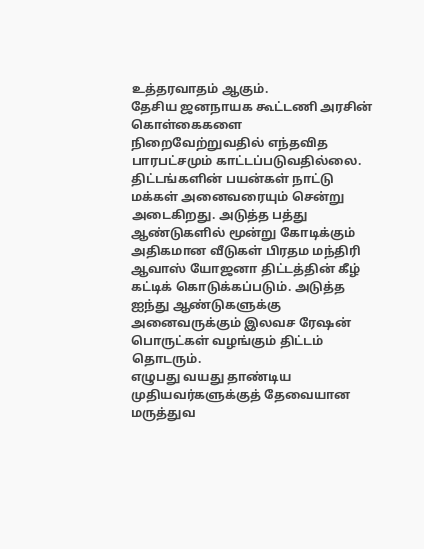உத்தரவாதம் ஆகும்.
தேசிய ஜனநாயக கூட்டணி அரசின் கொள்கைகளை நிறைவேற்றுவதில் எந்தவித பாரபட்சமும் காட்டப்படுவதில்லை. திட்டங்களின் பயன்கள் நாட்டு மக்கள் அனைவரையும் சென்று அடைகிறது. அடுத்த பத்து ஆண்டுகளில் மூன்று கோடிக்கும் அதிகமான வீடுகள் பிரதம மந்திரி ஆவாஸ் யோஜனா திட்டத்தின் கீழ் கட்டிக் கொடுக்கப்படும். அடுத்த ஐந்து ஆண்டுகளுக்கு அனைவருக்கும் இலவச ரேஷன் பொருட்கள் வழங்கும் திட்டம் தொடரும்.
எழுபது வயது தாண்டிய முதியவர்களுக்குத் தேவையான மருத்துவ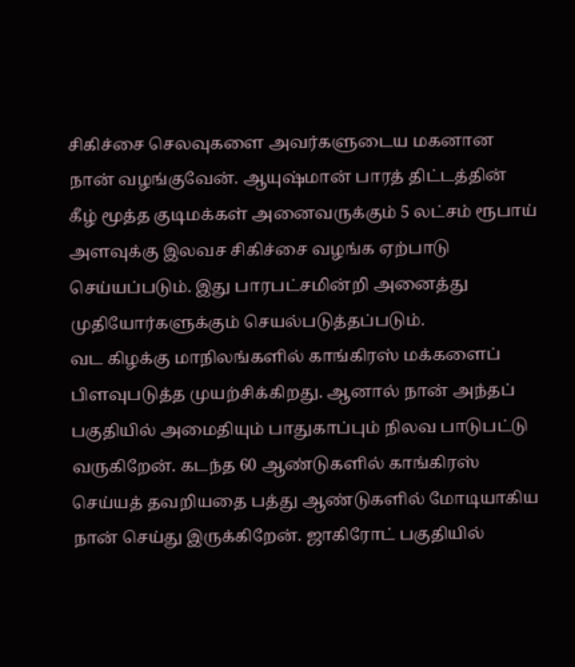சிகிச்சை செலவுகளை அவர்களுடைய மகனான நான் வழங்குவேன். ஆயுஷ்மான் பாரத் திட்டத்தின் கீழ் மூத்த குடிமக்கள் அனைவருக்கும் 5 லட்சம் ரூபாய் அளவுக்கு இலவச சிகிச்சை வழங்க ஏற்பாடு செய்யப்படும். இது பாரபட்சமின்றி அனைத்து முதியோர்களுக்கும் செயல்படுத்தப்படும்.
வட கிழக்கு மாநிலங்களில் காங்கிரஸ் மக்களைப் பிளவுபடுத்த முயற்சிக்கிறது. ஆனால் நான் அந்தப் பகுதியில் அமைதியும் பாதுகாப்பும் நிலவ பாடுபட்டு வருகிறேன். கடந்த 60 ஆண்டுகளில் காங்கிரஸ் செய்யத் தவறியதை பத்து ஆண்டுகளில் மோடியாகிய நான் செய்து இருக்கிறேன். ஜாகிரோட் பகுதியில்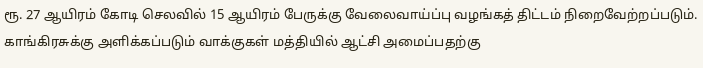ரூ. 27 ஆயிரம் கோடி செலவில் 15 ஆயிரம் பேருக்கு வேலைவாய்ப்பு வழங்கத் திட்டம் நிறைவேற்றப்படும்.
காங்கிரசுக்கு அளிக்கப்படும் வாக்குகள் மத்தியில் ஆட்சி அமைப்பதற்கு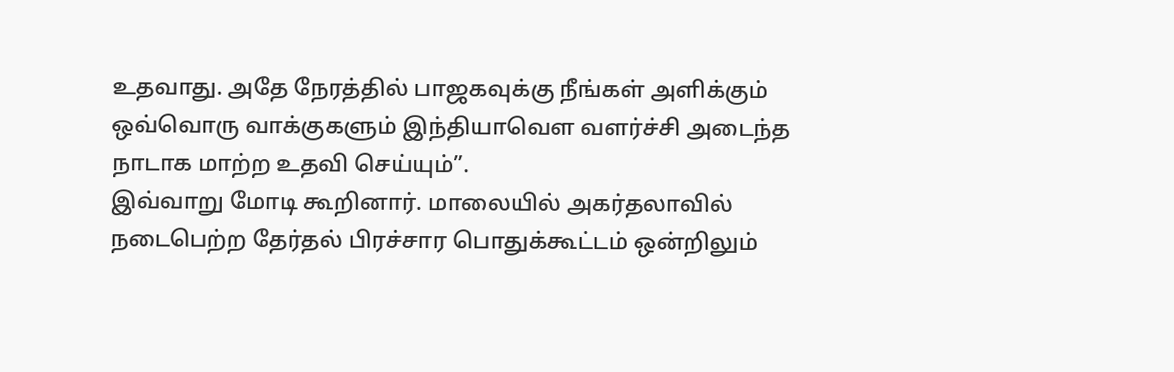உதவாது. அதே நேரத்தில் பாஜகவுக்கு நீங்கள் அளிக்கும் ஒவ்வொரு வாக்குகளும் இந்தியாவௌ வளர்ச்சி அடைந்த நாடாக மாற்ற உதவி செய்யும்”.
இவ்வாறு மோடி கூறினார். மாலையில் அகர்தலாவில் நடைபெற்ற தேர்தல் பிரச்சார பொதுக்கூட்டம் ஒன்றிலும்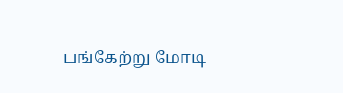பங்கேற்று மோடி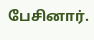பேசினார்.